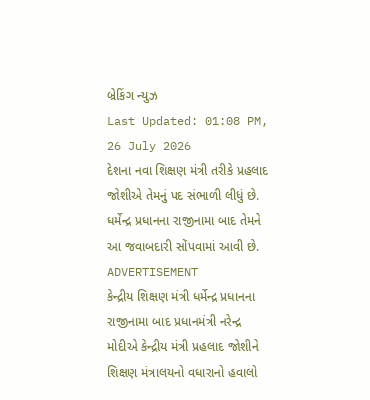બ્રેકિંગ ન્યુઝ
Last Updated: 01:08 PM, 26 July 2026
દેશના નવા શિક્ષણ મંત્રી તરીકે પ્રહલાદ જોશીએ તેમનું પદ સંભાળી લીધું છે. ધર્મેન્દ્ર પ્રધાનના રાજીનામા બાદ તેમને આ જવાબદારી સોંપવામાં આવી છે.
ADVERTISEMENT
કેન્દ્રીય શિક્ષણ મંત્રી ધર્મેન્દ્ર પ્રધાનના રાજીનામા બાદ પ્રધાનમંત્રી નરેન્દ્ર મોદીએ કેન્દ્રીય મંત્રી પ્રહલાદ જોશીને શિક્ષણ મંત્રાલયનો વધારાનો હવાલો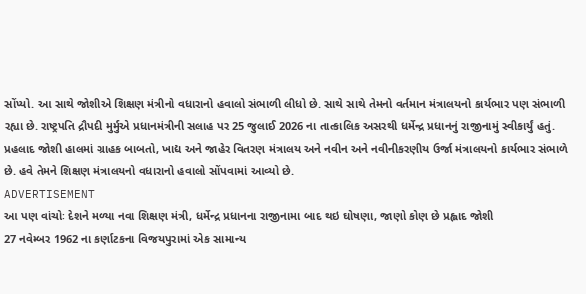સોંપ્યો. આ સાથે જોશીએ શિક્ષણ મંત્રીનો વધારાનો હવાલો સંભાળી લીધો છે. સાથે સાથે તેમનો વર્તમાન મંત્રાલયનો કાર્યભાર પણ સંભાળી રહ્યા છે. રાષ્ટ્રપતિ દ્રૌપદી મુર્મુએ પ્રધાનમંત્રીની સલાહ પર 25 જુલાઈ 2026 ના તાત્કાલિક અસરથી ધર્મેન્દ્ર પ્રધાનનું રાજીનામું સ્વીકાર્યું હતું.
પ્રહલાદ જોશી હાલમાં ગ્રાહક બાબતો, ખાદ્ય અને જાહેર વિતરણ મંત્રાલય અને નવીન અને નવીનીકરણીય ઉર્જા મંત્રાલયનો કાર્યભાર સંભાળે છે. હવે તેમને શિક્ષણ મંત્રાલયનો વધારાનો હવાલો સોંપવામાં આવ્યો છે.
ADVERTISEMENT
આ પણ વાંચોઃ દેશને મળ્યા નવા શિક્ષણ મંત્રી, ધર્મેન્દ્ર પ્રધાનના રાજીનામા બાદ થઇ ઘોષણા, જાણો કોણ છે પ્રહ્લાદ જોશી
27 નવેમ્બર 1962 ના કર્ણાટકના વિજયપુરામાં એક સામાન્ય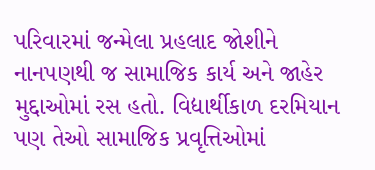પરિવારમાં જન્મેલા પ્રહલાદ જોશીને નાનપણથી જ સામાજિક કાર્ય અને જાહેર મુદ્દાઓમાં રસ હતો. વિદ્યાર્થીકાળ દરમિયાન પણ તેઓ સામાજિક પ્રવૃત્તિઓમાં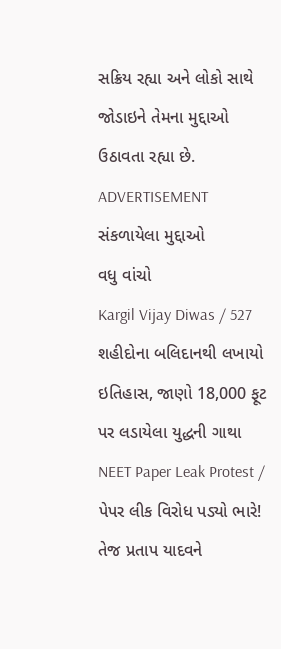સક્રિય રહ્યા અને લોકો સાથે જોડાઇને તેમના મુદ્દાઓ ઉઠાવતા રહ્યા છે.
ADVERTISEMENT
સંકળાયેલા મુદ્દાઓ
વધુ વાંચો
Kargil Vijay Diwas / 527 શહીદોના બલિદાનથી લખાયો ઇતિહાસ, જાણો 18,000 ફૂટ પર લડાયેલા યુદ્ધની ગાથા
NEET Paper Leak Protest / પેપર લીક વિરોધ પડ્યો ભારે! તેજ પ્રતાપ યાદવને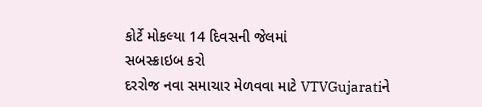કોર્ટે મોકલ્યા 14 દિવસની જેલમાં
સબસ્ક્રાઇબ કરો
દરરોજ નવા સમાચાર મેળવવા માટે VTVGujaratiને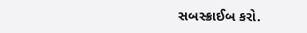સબસ્ક્રાઈબ કરો.